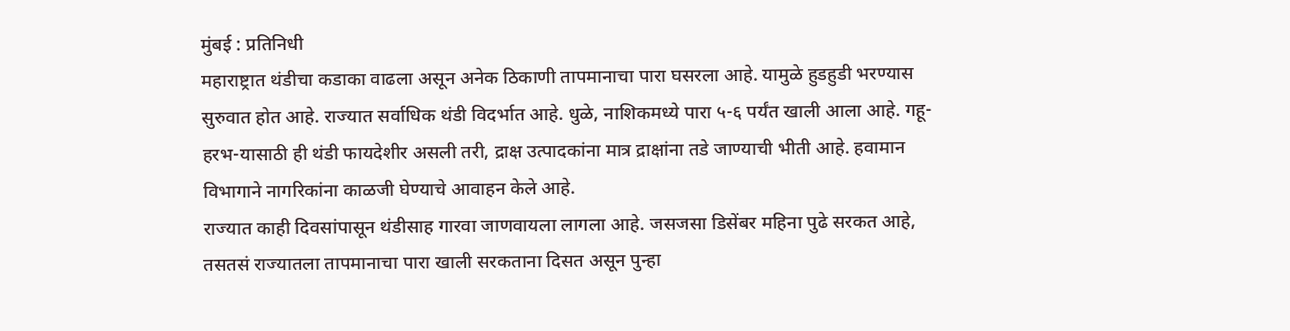मुंबई : प्रतिनिधी
महाराष्ट्रात थंडीचा कडाका वाढला असून अनेक ठिकाणी तापमानाचा पारा घसरला आहे. यामुळे हुडहुडी भरण्यास सुरुवात होत आहे. राज्यात सर्वाधिक थंडी विदर्भात आहे. धुळे, नाशिकमध्ये पारा ५-६ पर्यंत खाली आला आहे. गहू-हरभ-यासाठी ही थंडी फायदेशीर असली तरी, द्राक्ष उत्पादकांना मात्र द्राक्षांना तडे जाण्याची भीती आहे. हवामान विभागाने नागरिकांना काळजी घेण्याचे आवाहन केले आहे.
राज्यात काही दिवसांपासून थंडीसाह गारवा जाणवायला लागला आहे. जसजसा डिसेंबर महिना पुढे सरकत आहे, तसतसं राज्यातला तापमानाचा पारा खाली सरकताना दिसत असून पुन्हा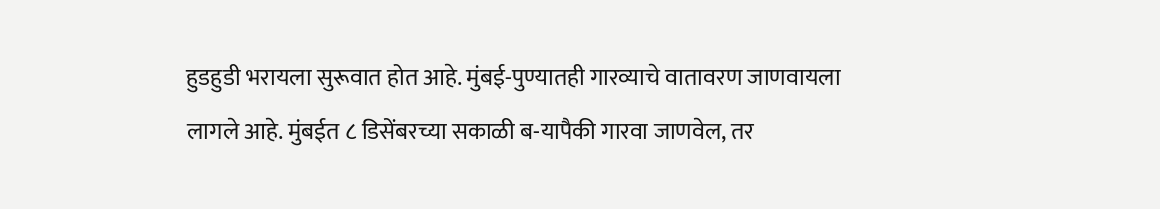हुडहुडी भरायला सुरूवात होत आहे. मुंबई-पुण्यातही गारव्याचे वातावरण जाणवायला लागले आहे. मुंबईत ८ डिसेंबरच्या सकाळी ब-यापैकी गारवा जाणवेल, तर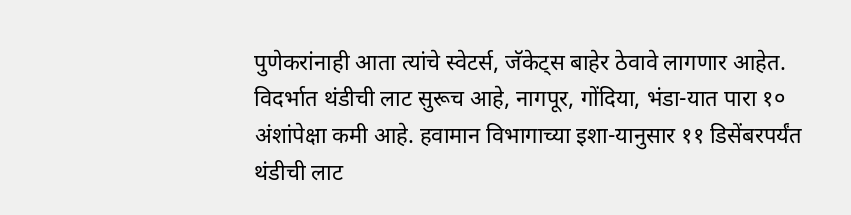पुणेकरांनाही आता त्यांचे स्वेटर्स, जॅकेट्स बाहेर ठेवावे लागणार आहेत.
विदर्भात थंडीची लाट सुरूच आहे, नागपूर, गोंदिया, भंडा-यात पारा १० अंशांपेक्षा कमी आहे. हवामान विभागाच्या इशा-यानुसार ११ डिसेंबरपर्यंत थंडीची लाट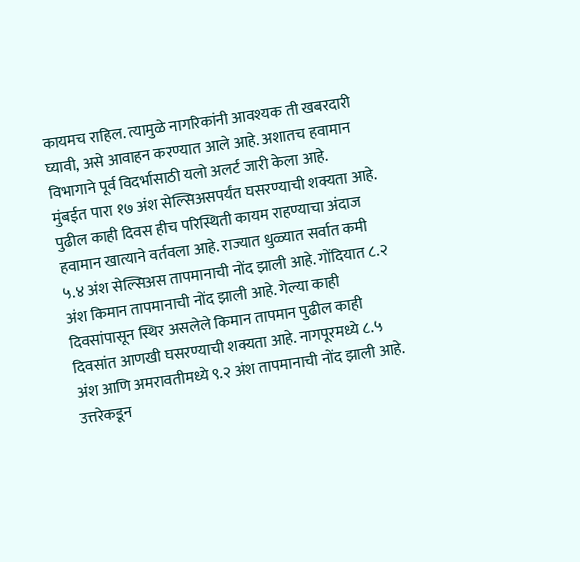कायमच राहिल. त्यामुळे नागरिकांनी आवश्यक ती खबरदारी घ्यावी, असे आवाहन करण्यात आले आहे. अशातच हवामान विभागाने पूर्व विदर्भासाठी यलो अलर्ट जारी केला आहे.
मुंबईत पारा १७ अंश सेल्सिअसपर्यंत घसरण्याची शक्यता आहे. पुढील काही दिवस हीच परिस्थिती कायम राहण्याचा अंदाज हवामान खात्याने वर्तवला आहे. राज्यात धुळ्यात सर्वात कमी ५.४ अंश सेल्सिअस तापमानाची नोंद झाली आहे. गोंदियात ८.२ अंश किमान तापमानाची नोंद झाली आहे. गेल्या काही दिवसांपासून स्थिर असलेले किमान तापमान पुढील काही दिवसांत आणखी घसरण्याची शक्यता आहे. नागपूरमध्ये ८.५ अंश आणि अमरावतीमध्ये ९.२ अंश तापमानाची नोंद झाली आहे. उत्तरेकडून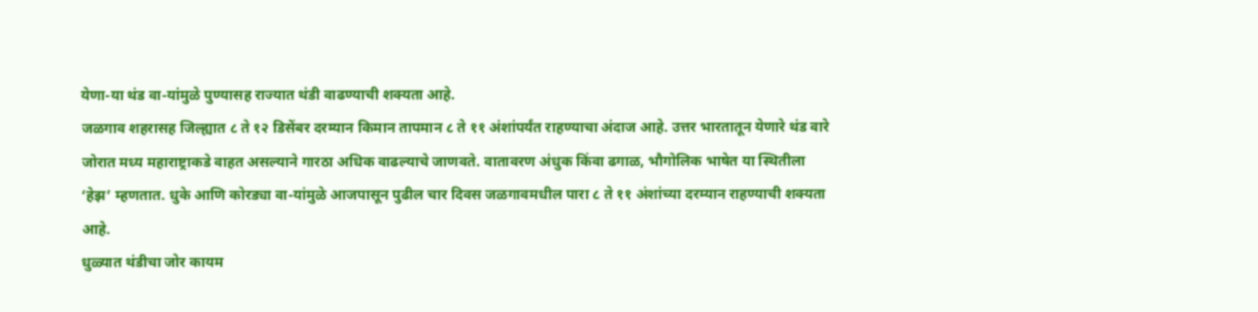येणा-या थंड वा-यांमुळे पुण्यासह राज्यात थंडी वाढण्याची शक्यता आहे.
जळगाव शहरासह जिल्ह्यात ८ ते १२ डिसेंबर दरम्यान किमान तापमान ८ ते ११ अंशांपर्यंत राहण्याचा अंदाज आहे. उत्तर भारतातून येणारे थंड वारे जोरात मध्य महाराष्ट्राकडे वाहत असल्याने गारठा अधिक वाढल्याचे जाणवते. वातावरण अंधुक किंवा ढगाळ, भौगोलिक भाषेत या स्थितीला ‘हेझ’ म्हणतात. धुके आणि कोरड्या वा-यांमुळे आजपासून पुढील चार दिवस जळगावमधील पारा ८ ते ११ अंशांच्या दरम्यान राहण्याची शक्यता आहे.
धुळ्यात थंडीचा जोर कायम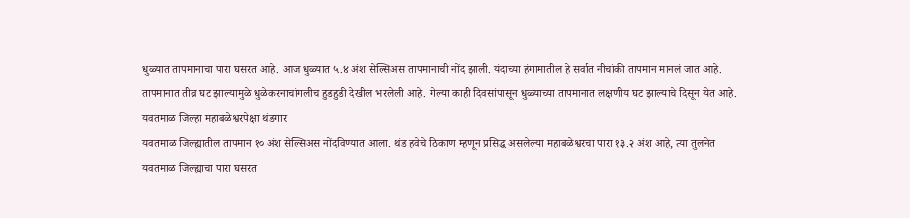धुळ्यात तापमानाचा पारा घसरत आहे. आज धुळ्यात ५.४ अंश सेल्सिअस तापमानाची नोंद झाली. यंदाच्या हंगामातील हे सर्वात नीचांकी तापमान मानलं जात आहे. तापमानात तीव्र घट झाल्यामुळे धुळेकरनाचांगलीच हुडहुडी देखील भरलेली आहे. गेल्या काही दिवसांपासून धुळ्याच्या तापमानात लक्षणीय घट झाल्याचे दिसून येत आहे.
यवतमाळ जिल्हा महाबळेश्वरपेक्षा थंडगार
यवतमाळ जिल्ह्यातील तापमान १० अंश सेल्सिअस नोंदविण्यात आला. थंड हवेचे ठिकाण म्हणून प्रसिद्ध असलेल्या महाबळेश्वरचा पारा १३.२ अंश आहे, त्या तुलनेत यवतमाळ जिल्ह्याचा पारा घसरत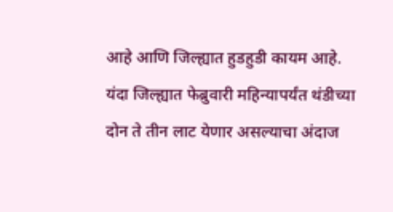आहे आणि जिल्ह्यात हुडहुडी कायम आहे. यंदा जिल्ह्यात फेब्रुवारी महिन्यापर्यंत थंडीच्या दोन ते तीन लाट येणार असल्याचा अंदाज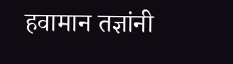हवामान तज्ञांनी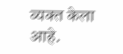व्यक्त केला आहे.